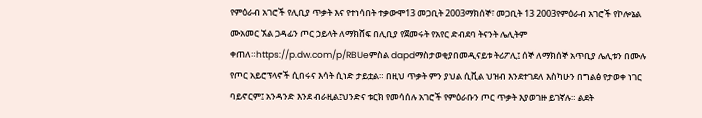የምዕራብ አገሮች የሊቢያ ጥቃት እና የተነሳበት ተቃውሞ13 መጋቢት 2003ማክሰኞ፣ መጋቢት 13 2003የምዕራብ አገሮች የኮሎኔል ሙአመር ኧል ጋዳፊን ጦር ኃይላት ለማክሸፍ በሊቢያ የጀመሩት የአየር ድብደባ ትናንት ሌሊትም ቀጠለ።https://p.dw.com/p/RBUeምስል dapdማስታወቂያበመዲናይቱ ትሪፖሊ፤ ሰኞ ለማክሰኞ አጥቢያ ሌሊቱን በሙሉ የጦር አይሮፕላኖች ሲበሩና እሳት ሲነድ ታይቷል። በዚህ ጥቃት ምን ያህል ሲቪል ህዝብ እንደተገደለ እስካሁን በግልፅ የታወቀ ነገር ባይኖርም፤ አንዳንድ እንደ ብራዚል፤ህንድና ቱርክ የመሳሰሉ አገሮች የምዕራቡን ጦር ጥቃት እያወገዙ ይገኛሉ። ልደት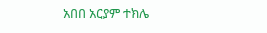አበበ አርያም ተክሌ